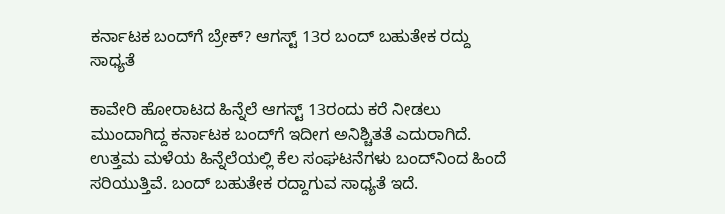ಕರ್ನಾಟಕ ಬಂದ್‌ಗೆ ಬ್ರೇಕ್? ಆಗಸ್ಟ್ 13ರ ಬಂದ್ ಬಹುತೇಕ ರದ್ದು ಸಾಧ್ಯತೆ

ಕಾವೇರಿ ಹೋರಾಟದ ಹಿನ್ನೆಲೆ ಆಗಸ್ಟ್ 13ರಂದು ಕರೆ ನೀಡಲು ಮುಂದಾಗಿದ್ದ ಕರ್ನಾಟಕ ಬಂದ್‌ಗೆ ಇದೀಗ ಅನಿಶ್ಚಿತತೆ ಎದುರಾಗಿದೆ. ಉತ್ತಮ ಮಳೆಯ ಹಿನ್ನೆಲೆಯಲ್ಲಿ ಕೆಲ ಸಂಘಟನೆಗಳು ಬಂದ್‌ನಿಂದ ಹಿಂದೆ ಸರಿಯುತ್ತಿವೆ. ಬಂದ್ ಬಹುತೇಕ ರದ್ದಾಗುವ ಸಾಧ್ಯತೆ ಇದೆ.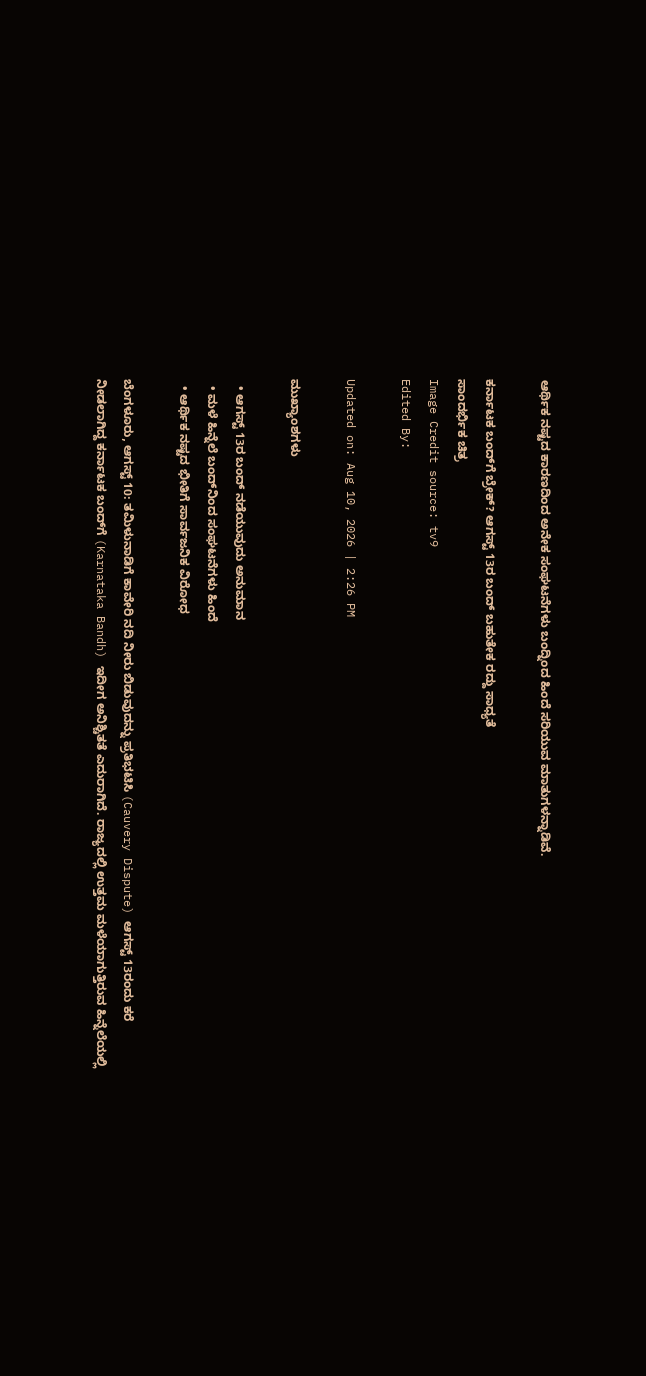ಆರ್ಥಿಕ ನಷ್ಟದ ಕಾರಣದಿಂದ ಅನೇಕ ಸಂಘಟನೆಗಳು ಬಂದ್ನಿಂದ ಹಿಂದೆ ಸರಿಯುವ ಮಾತುಗಳನ್ನಾಡಿವೆ.

ಕರ್ನಾಟಕ ಬಂದ್‌ಗೆ ಬ್ರೇಕ್? ಆಗಸ್ಟ್ 13ರ ಬಂದ್ ಬಹುತೇಕ ರದ್ದು ಸಾಧ್ಯತೆ
ಸಾಂದರ್ಭಿಕ ಚಿತ್ರ
Image Credit source: tv9
Edited By:

Updated on: Aug 10, 2026 | 2:26 PM

ಮುಖ್ಯಾಂಶಗಳು

  • ಆಗಸ್ಟ್ 13ರ ಬಂದ್‌ ನಡೆಯುವುದು ಅನುಮಾನ
  • ಮಳೆ ಹಿನ್ನೆಲೆ ಬಂದ್‌ನಿಂದ ಸಂಘಟನೆಗಳು ಹಿಂದೆ
  • ಆರ್ಥಿಕ ನಷ್ಟದ ಭೀತಿಗೆ ಸಾರ್ವಜನಿಕ ವಿರೋಧ

ಬೆಂಗಳೂರು, ಆಗಸ್ಟ್ 10: ತಮಿಳುನಾಡಿಗೆ ಕಾವೇರಿ ನದಿ ನೀರು ಬಿಡುವುದನ್ನು ಪ್ರತಿಭಟಿಸಿ (Cauvery Dispute) ಆಗಸ್ಟ್ 13ರಂದು ಕರೆ ನೀಡಲಾಗಿದ್ದ ಕರ್ನಾಟಕ ಬಂದ್‌ಗೆ (Karnataka Bandh) ಇದೀಗ ಅನಿಶ್ಚಿತತೆ ಎದುರಾಗಿದೆ. ರಾಜ್ಯದಲ್ಲಿ ಉತ್ತಮ ಮಳೆಯಾಗುತ್ತಿರುವ ಹಿನ್ನೆಲೆಯಲ್ಲಿ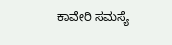ಕಾವೇರಿ ಸಮಸ್ಯೆ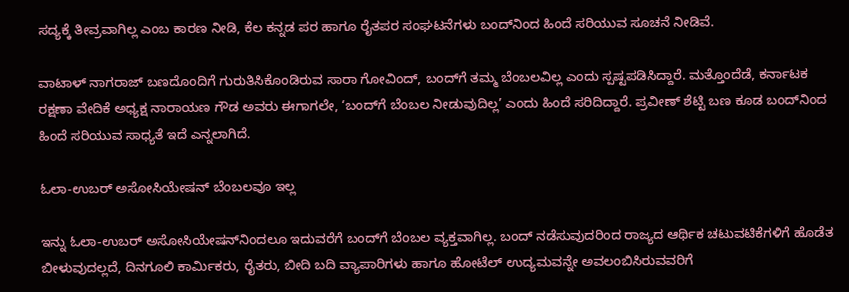ಸದ್ಯಕ್ಕೆ ತೀವ್ರವಾಗಿಲ್ಲ ಎಂಬ ಕಾರಣ ನೀಡಿ, ಕೆಲ ಕನ್ನಡ ಪರ ಹಾಗೂ ರೈತಪರ ಸಂಘಟನೆಗಳು ಬಂದ್‌ನಿಂದ ಹಿಂದೆ ಸರಿಯುವ ಸೂಚನೆ ನೀಡಿವೆ.

ವಾಟಾಳ್ ನಾಗರಾಜ್ ಬಣದೊಂದಿಗೆ ಗುರುತಿಸಿಕೊಂಡಿರುವ ಸಾರಾ ಗೋವಿಂದ್, ಬಂದ್‌ಗೆ ತಮ್ಮ ಬೆಂಬಲವಿಲ್ಲ ಎಂದು ಸ್ಪಷ್ಟಪಡಿಸಿದ್ದಾರೆ. ಮತ್ತೊಂದೆಡೆ, ಕರ್ನಾಟಕ ರಕ್ಷಣಾ ವೇದಿಕೆ ಅಧ್ಯಕ್ಷ ನಾರಾಯಣ ಗೌಡ ಅವರು ಈಗಾಗಲೇ, ‘ಬಂದ್‌ಗೆ ಬೆಂಬಲ ನೀಡುವುದಿಲ್ಲ’ ಎಂದು ಹಿಂದೆ ಸರಿದಿದ್ದಾರೆ. ಪ್ರವೀಣ್ ಶೆಟ್ಟಿ ಬಣ ಕೂಡ ಬಂದ್‌ನಿಂದ ಹಿಂದೆ ಸರಿಯುವ ಸಾಧ್ಯತೆ ಇದೆ ಎನ್ನಲಾಗಿದೆ.

ಓಲಾ-ಉಬರ್ ಅಸೋಸಿಯೇಷನ್‌ ಬೆಂಬಲವೂ ಇಲ್ಲ

ಇನ್ನು ಓಲಾ-ಉಬರ್ ಅಸೋಸಿಯೇಷನ್‌ನಿಂದಲೂ ಇದುವರೆಗೆ ಬಂದ್‌ಗೆ ಬೆಂಬಲ ವ್ಯಕ್ತವಾಗಿಲ್ಲ. ಬಂದ್ ನಡೆಸುವುದರಿಂದ ರಾಜ್ಯದ ಆರ್ಥಿಕ ಚಟುವಟಿಕೆಗಳಿಗೆ ಹೊಡೆತ ಬೀಳುವುದಲ್ಲದೆ, ದಿನಗೂಲಿ ಕಾರ್ಮಿಕರು, ರೈತರು, ಬೀದಿ ಬದಿ ವ್ಯಾಪಾರಿಗಳು ಹಾಗೂ ಹೋಟೆಲ್ ಉದ್ಯಮವನ್ನೇ ಅವಲಂಬಿಸಿರುವವರಿಗೆ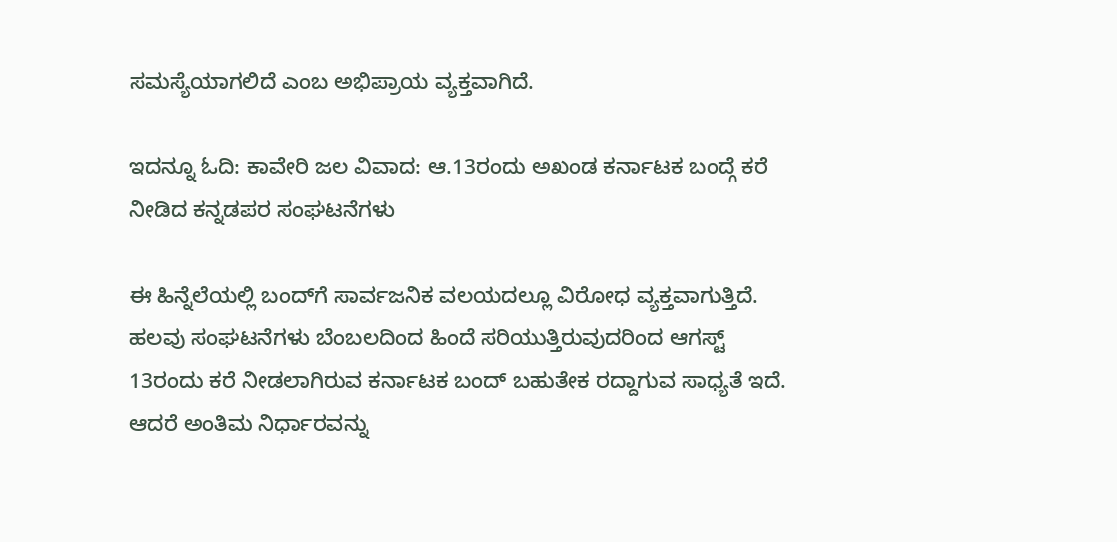ಸಮಸ್ಯೆಯಾಗಲಿದೆ ಎಂಬ ಅಭಿಪ್ರಾಯ ವ್ಯಕ್ತವಾಗಿದೆ.

ಇದನ್ನೂ ಓದಿ: ಕಾವೇರಿ ಜಲ ವಿವಾದ: ಆ.13ರಂದು ಅಖಂಡ ಕರ್ನಾಟಕ ಬಂದ್ಗೆ ಕರೆ ನೀಡಿದ ಕನ್ನಡಪರ ಸಂಘಟನೆಗಳು

ಈ ಹಿನ್ನೆಲೆಯಲ್ಲಿ ಬಂದ್‌ಗೆ ಸಾರ್ವಜನಿಕ ವಲಯದಲ್ಲೂ ವಿರೋಧ ವ್ಯಕ್ತವಾಗುತ್ತಿದೆ. ಹಲವು ಸಂಘಟನೆಗಳು ಬೆಂಬಲದಿಂದ ಹಿಂದೆ ಸರಿಯುತ್ತಿರುವುದರಿಂದ ಆಗಸ್ಟ್ 13ರಂದು ಕರೆ ನೀಡಲಾಗಿರುವ ಕರ್ನಾಟಕ ಬಂದ್ ಬಹುತೇಕ ರದ್ದಾಗುವ ಸಾಧ್ಯತೆ ಇದೆ. ಆದರೆ ಅಂತಿಮ ನಿರ್ಧಾರವನ್ನು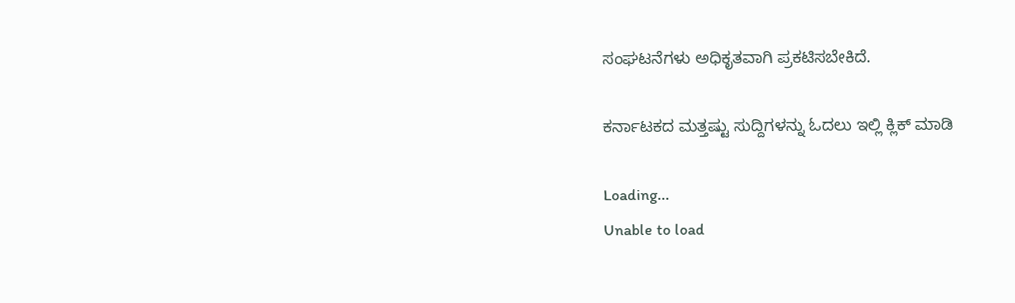ಸಂಘಟನೆಗಳು ಅಧಿಕೃತವಾಗಿ ಪ್ರಕಟಿಸಬೇಕಿದೆ.

ಕರ್ನಾಟಕದ ಮತ್ತಷ್ಟು ಸುದ್ದಿಗಳನ್ನು ಓದಲು ಇಲ್ಲಿ ಕ್ಲಿಕ್ ಮಾಡಿ

Loading...
Unable to load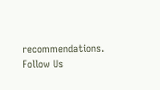recommendations.
Follow Us